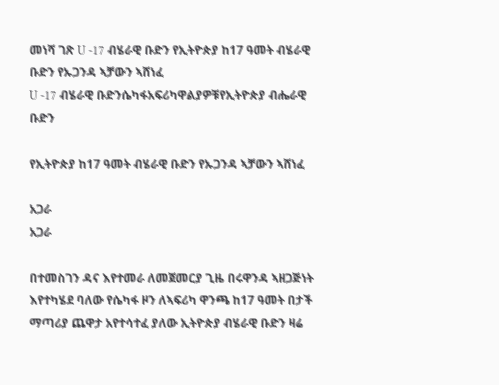መነሻ ገጽ U -17 ብሄራዊ ቡድን የኢትዮጵያ ከ17 ዓመት ብሄራዊ ቡድን የኡጋንዳ ኣቻውን ኣሸነፈ
U -17 ብሄራዊ ቡድንሴካፋአፍሪካዋልያዎቹየኢትዮጵያ ብሔራዊ ቡድን

የኢትዮጵያ ከ17 ዓመት ብሄራዊ ቡድን የኡጋንዳ ኣቻውን ኣሸነፈ

አጋራ
አጋራ

በተመስገን ዳና እየተመራ ለመጀመርያ ጊዜ በሩዋንዳ ኣዘጋጅነት እየተካሄደ ባለው የሴካፋ ዞን ለኣፍሪካ ዋንጫ ከ17 ዓመት በታች ማጣሪያ ጨዋታ አየተሳተፈ ያለው ኢትዮጵያ ብሄራዊ ቡድን ዛሬ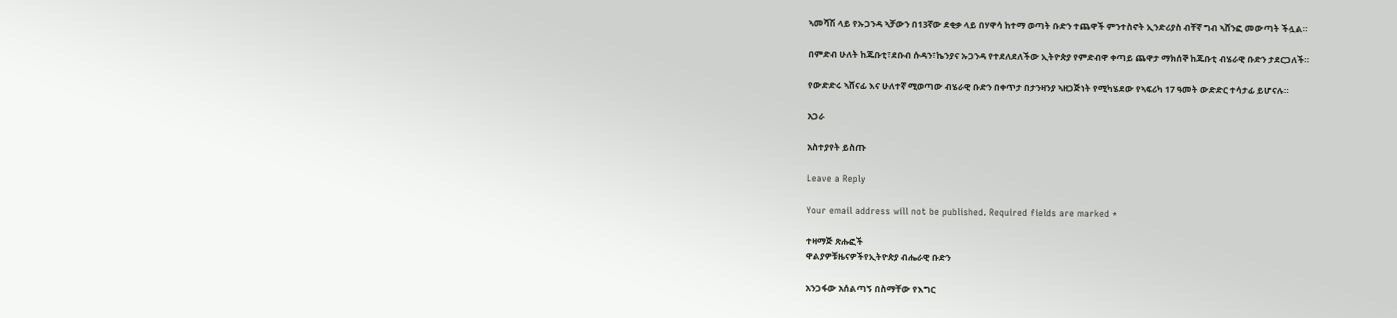ኣመሻሽ ላይ የኡጋንዳ ኣቻውን በ13ኛው ደቂቃ ላይ በሃዋሳ ከተማ ወጣት ቡድን ተጨዋች ምንተስኖት ኢንድሪያስ ብቸኛ ግብ ኣሸንፎ መውጣት ችሏል።

በምድብ ሁለት ከጁቡቲ፣ደቡብ ሱዳን፣ኬንያና ኡጋንዳ የተደለደለችው ኢትዮጵያ የምድብዋ ቀጣይ ጨዋታ ማክሰኞ ከጁቡቲ ብሄራዊ ቡድን ታደርጋለች።

የውድድሩ ኣሸናፊ እና ሁለተኛ ሚወጣው ብሄራዊ ቡድን በቀጥታ በታንዛንያ ኣዘጋጅነት የሚካሄደው የኣፍሪካ 17 ዓመት ውድድር ተሳታፊ ይሆናሉ።

አጋራ

አስተያየት ይስጡ

Leave a Reply

Your email address will not be published. Required fields are marked *

ተዛማጅ ጽሑፎች
ዋልያዎቹዜናዎችየኢትዮጵያ ብሔራዊ ቡድን

አንጋፋው አሰልጣኝ በስማቸው የእግር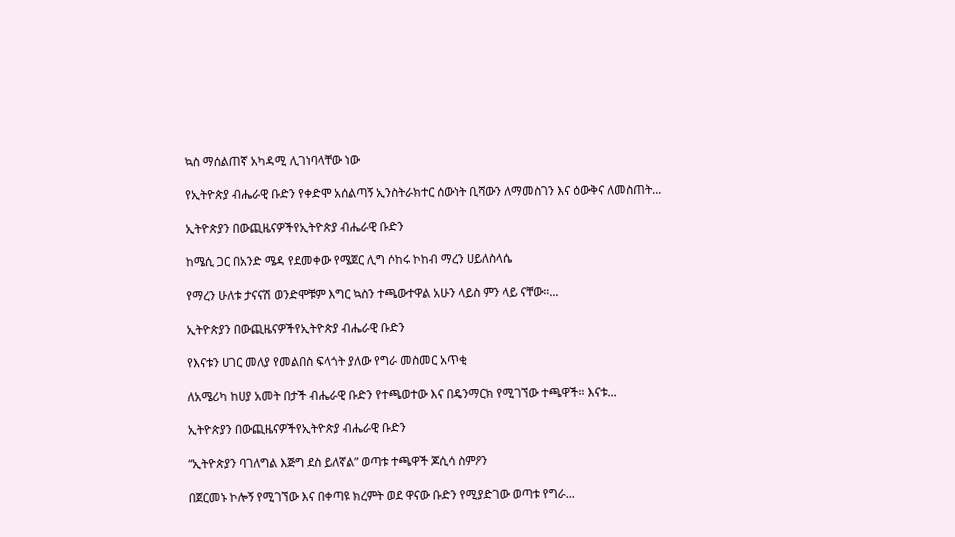ኳስ ማሰልጠኛ አካዳሚ ሊገነባላቸው ነው

የኢትዮጵያ ብሔራዊ ቡድን የቀድሞ አሰልጣኝ ኢንስትራክተር ሰውነት ቢሻውን ለማመስገን እና ዕውቅና ለመስጠት...

ኢትዮጵያን በውጪዜናዎችየኢትዮጵያ ብሔራዊ ቡድን

ከሜሲ ጋር በአንድ ሜዳ የደመቀው የሜጀር ሊግ ሶከሩ ኮከብ ማረን ሀይለስላሴ

የማረን ሁለቱ ታናናሽ ወንድሞቹም እግር ኳስን ተጫውተዋል አሁን ላይስ ምን ላይ ናቸው።...

ኢትዮጵያን በውጪዜናዎችየኢትዮጵያ ብሔራዊ ቡድን

የእናቱን ሀገር መለያ የመልበስ ፍላጎት ያለው የግራ መስመር አጥቂ

ለአሜሪካ ከሀያ አመት በታች ብሔራዊ ቡድን የተጫወተው እና በዴንማርክ የሚገኘው ተጫዋች። እናቱ...

ኢትዮጵያን በውጪዜናዎችየኢትዮጵያ ብሔራዊ ቡድን

“ኢትዮጵያን ባገለግል እጅግ ደስ ይለኛል” ወጣቱ ተጫዋች ጆሲሳ ስምዖን

በጀርመኑ ኮሎኝ የሚገኘው እና በቀጣዩ ክረምት ወደ ዋናው ቡድን የሚያድገው ወጣቱ የግራ...